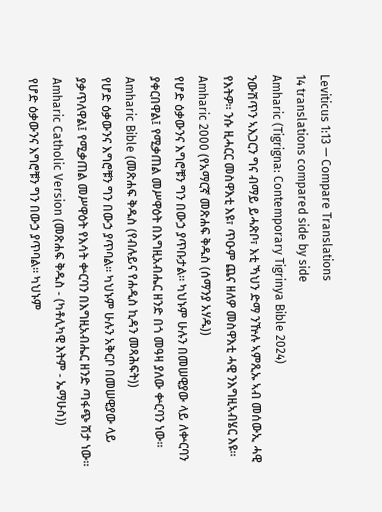Leviticus 1:13 — Compare Translations
14 translations compared side by side
Amharic (Tigrigna: Contemporary Tigrinya Bible 2024)
ንውሽጥን ኣእጋርን ግና ብማይ ይሓጽቦ፣ እቲ ኻህን ድማ ንዅሉ ኣምጺኡ ኣብ መሰውኢ ሓዊ የእትዎ። ንሱ ዚሓርር መስዋእቲ እዩ፣ ጥዑም ጨና ዘለዎ መስዋእቲ ሓዊ ንእግዚኣብሄር እዩ።
Amharic 2000 (የአማርኛ መጽሐፍ ቅዱስ (ሰማንያ አሃዱ))
የሆድ ዕቃውንና እግሮቹን ግን በውኃ ያጥቡታል። ካህኑም ሁሉን በመሠዊያው ላይ ለቍርባን ያቀርበዋል፤ የሚቃጠል መሥዋዕት በእግዚአብሔር ዘንድ በጎ መዓዛ ያለው ቍርባን ነው።
Amharic Bible (መጽሐፍ ቅዱስ (የብሉይና የሐዲስ ኪዳን መጻሕፍት))
የሆድ ዕቃውንና እግሮቹን ግን በውኃ ያጥባል። ካህኑም ሁሉን አቅርቦ በመሠዊያው ላይ ያቃጥለዋል፤ የሚቃጠል መሥዋዕት የእሳት ቍርባን በእግዚአብሔር ዘንድ ጣፋጭ ሽታ ነው።
Amharic Catholic Version (መጽሐፍ ቅዱስ - (ካቶሊካዊ እትም - ኤማሁስ))
የሆድ ዕቃውንና እግሮቹን ግን በውኃ ያጥባል። ካህኑም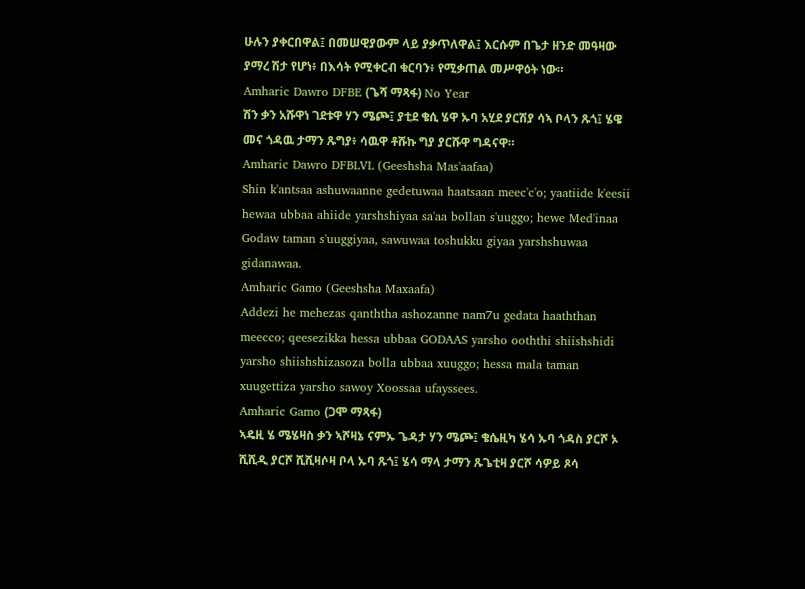ሁሉን ያቀርበዋል፤ በመሠዊያውም ላይ ያቃጥለዋል፤ እርሱም በጌታ ዘንድ መዓዛው ያማረ ሽታ የሆነ፥ በእሳት የሚቀርብ ቁርባን፥ የሚቃጠል መሥዋዕት ነው።
Amharic Dawro DFBE (ጌሻ ማጻፋ) No Year
ሽን ቃን አሹዋነ ገደቱዋ ሃን ሜጮ፤ ያቲደ ቄሲ ሄዋ ኡባ አሂደ ያርሽያ ሳኣ ቦላን ጹጎ፤ ሄዌ መና ጎዳዉ ታማን ጹግያ፥ ሳዉዋ ቶሹኩ ግያ ያርሹዋ ግዳናዋ።
Amharic Dawro DFBLVL (Geeshsha Mas'aafaa)
Shin k'antsaa ashuwaanne gedetuwaa haatsaan meec'c'o; yaatiide k'eesii hewaa ubbaa ahiide yarshshiyaa sa'aa bollan s'uuggo; hewe Med'inaa Godaw taman s'uuggiyaa, sawuwaa toshukku giyaa yarshshuwaa gidanawaa.
Amharic Gamo (Geeshsha Maxaafa)
Addezi he mehezas qanththa ashozanne nam7u gedata haaththan meecco; qeesezikka hessa ubbaa GODAAS yarsho ooththi shiishshidi yarsho shiishshizasoza bolla ubbaa xuuggo; hessa mala taman xuugettiza yarsho sawoy Xoossaa ufayssees.
Amharic Gamo (ጋሞ ማጻፋ)
ኣዴዚ ሄ ሜሄዛስ ቃን ኣሾዛኔ ናምኡ ጌዳታ ሃን ሜጮ፤ ቄሴዚካ ሄሳ ኡባ ጎዳስ ያርሾ ኦ ሺሺዲ ያርሾ ሺሺዛሶዛ ቦላ ኡባ ጹጎ፤ ሄሳ ማላ ታማን ጹጌቲዛ ያርሾ ሳዎይ ጾሳ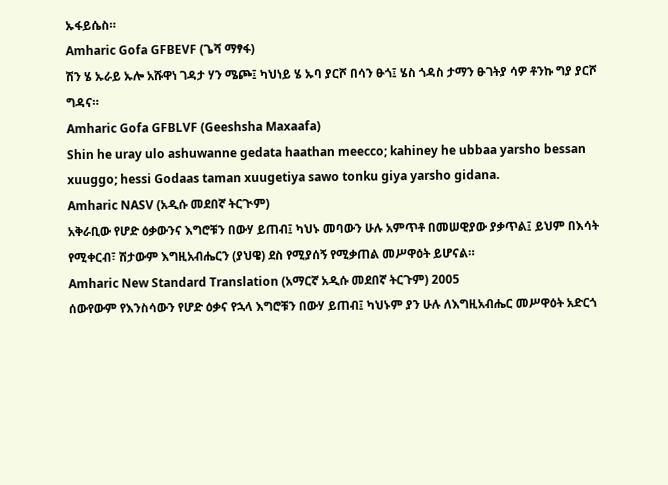ኡፋይሴስ።
Amharic Gofa GFBEVF (ጌሻ ማፃፋ)
ሽን ሄ ኡራይ ኡሎ አሹዋነ ገዳታ ሃን ሜጮ፤ ካህነይ ሄ ኡባ ያርሾ በሳን ፁጎ፤ ሄስ ጎዳስ ታማን ፁገትያ ሳዎ ቶንኩ ግያ ያርሾ ግዳና።
Amharic Gofa GFBLVF (Geeshsha Maxaafa)
Shin he uray ulo ashuwanne gedata haathan meecco; kahiney he ubbaa yarsho bessan xuuggo; hessi Godaas taman xuugetiya sawo tonku giya yarsho gidana.
Amharic NASV (አዲሱ መደበኛ ትርጒም)
አቅራቢው የሆድ ዕቃውንና እግሮቹን በውሃ ይጠብ፤ ካህኑ መባውን ሁሉ አምጥቶ በመሠዊያው ያቃጥል፤ ይህም በእሳት የሚቀርብ፣ ሽታውም እግዚአብሔርን (ያህዌ) ደስ የሚያሰኝ የሚቃጠል መሥዋዕት ይሆናል።
Amharic New Standard Translation (አማርኛ አዲሱ መደበኛ ትርጉም) 2005
ሰውየውም የእንስሳውን የሆድ ዕቃና የኋላ እግሮቹን በውሃ ይጠብ፤ ካህኑም ያን ሁሉ ለእግዚአብሔር መሥዋዕት አድርጎ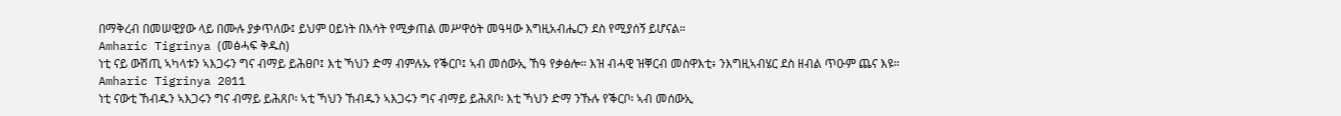በማቅረብ በመሠዊያው ላይ በሙሉ ያቃጥለው፤ ይህም ዐይነት በእሳት የሚቃጠል መሥዋዕት መዓዛው እግዚአብሔርን ደስ የሚያሰኝ ይሆናል።
Amharic Tigrinya (መፅሓፍ ቅዱስ)
ነቲ ናይ ውሽጢ ኣካላቱን ኣእጋሩን ግና ብማይ ይሕፀቦ፤ እቲ ኻህን ድማ ብምሉኡ የቕርቦ፤ ኣብ መሰውኢ ኸዓ የቃፅሎ። እዝ ብሓዊ ዝቐርብ መስዋእቲ፥ ንእግዚኣብሄር ደስ ዘብል ጥዑም ጨና እዩ።
Amharic Tigrinya 2011
ነቲ ናውቲ ኸብዱን ኣእጋሩን ግና ብማይ ይሕጸቦ፡ ኣቲ ኻህን ኸብዱን ኣእጋሩን ግና ብማይ ይሕጸቦ፡ እቲ ኻህን ድማ ንኹሉ የቕርቦ፡ ኣብ መሰውኢ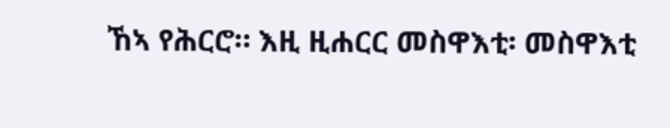ኸኣ የሕርሮ። እዚ ዚሐርር መስዋእቲ፡ መስዋእቲ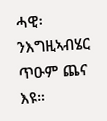ሓዊ፡ ንእግዚኣብሄር ጥዑም ጨና እዩ።